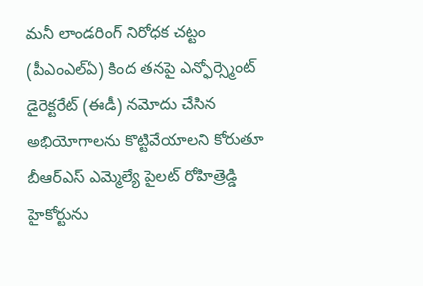మనీ లాండరింగ్ నిరోధక చట్టం (పీఎంఎల్ఏ) కింద తనపై ఎన్ఫోర్స్మెంట్ డైరెక్టరేట్ (ఈడీ) నమోదు చేసిన అభియోగాలను కొట్టివేయాలని కోరుతూ బీఆర్ఎస్ ఎమ్మెల్యే పైలట్ రోహిత్రెడ్డి హైకోర్టును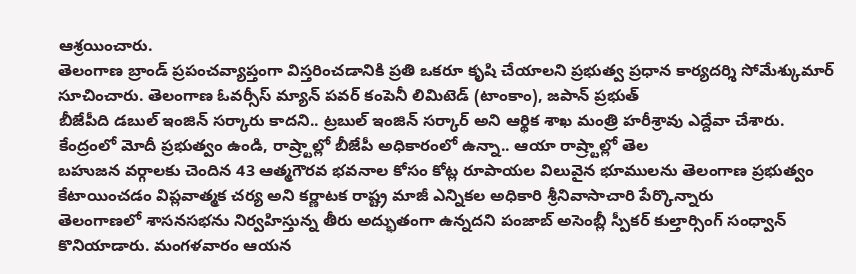ఆశ్రయించారు.
తెలంగాణ బ్రాండ్ ప్రపంచవ్యాప్తంగా విస్తరించడానికి ప్రతి ఒకరూ కృషి చేయాలని ప్రభుత్వ ప్రధాన కార్యదర్శి సోమేశ్కుమార్ సూచించారు. తెలంగాణ ఓవర్సీస్ మ్యాన్ పవర్ కంపెనీ లిమిటెడ్ (టాంకాం), జపాన్ ప్రభుత్
బీజేపీది డబుల్ ఇంజిన్ సర్కారు కాదని.. ట్రబుల్ ఇంజిన్ సర్కార్ అని ఆర్థిక శాఖ మంత్రి హరీశ్రావు ఎద్దేవా చేశారు. కేంద్రంలో మోదీ ప్రభుత్వం ఉండి, రాష్ర్టాల్లో బీజేపీ అధికారంలో ఉన్నా.. ఆయా రాష్ర్టాల్లో తెల
బహుజన వర్గాలకు చెందిన 43 ఆత్మగౌరవ భవనాల కోసం కోట్ల రూపాయల విలువైన భూములను తెలంగాణ ప్రభుత్వం కేటాయించడం విప్లవాత్మక చర్య అని కర్ణాటక రాష్ట్ర మాజీ ఎన్నికల అధికారి శ్రీనివాసాచారి పేర్కొన్నారు
తెలంగాణలో శాసనసభను నిర్వహిస్తున్న తీరు అద్భుతంగా ఉన్నదని పంజాబ్ అసెంబ్లీ స్పీకర్ కుల్తార్సింగ్ సంధ్వాన్ కొనియాడారు. మంగళవారం ఆయన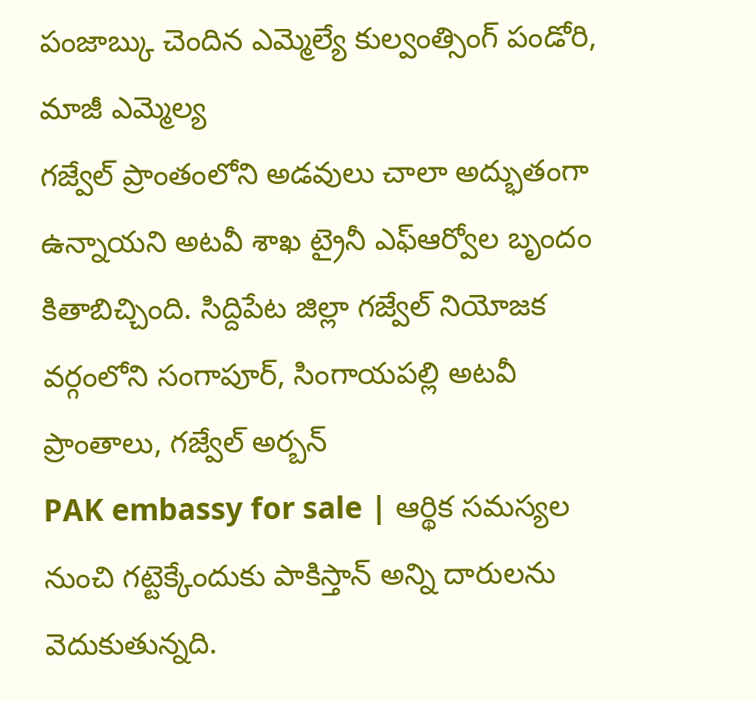పంజాబ్కు చెందిన ఎమ్మెల్యే కుల్వంత్సింగ్ పండోరి, మాజీ ఎమ్మెల్య
గజ్వేల్ ప్రాంతంలోని అడవులు చాలా అద్భుతంగా ఉన్నాయని అటవీ శాఖ ట్రైనీ ఎఫ్ఆర్వోల బృందం కితాబిచ్చింది. సిద్దిపేట జిల్లా గజ్వేల్ నియోజక వర్గంలోని సంగాపూర్, సింగాయపల్లి అటవీ ప్రాంతాలు, గజ్వేల్ అర్బన్
PAK embassy for sale | ఆర్థిక సమస్యల నుంచి గట్టెక్కేందుకు పాకిస్తాన్ అన్ని దారులను వెదుకుతున్నది.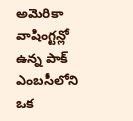అమెరికా వాషింగ్టన్లో ఉన్న పాక్ ఎంబసీలోని ఒక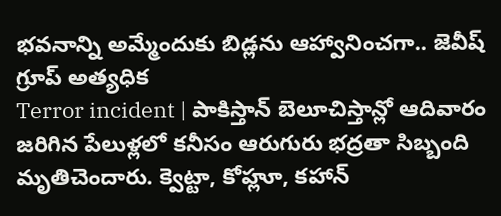భవనాన్ని అమ్మేందుకు బిడ్లను ఆహ్వానించగా.. జెవీష్ గ్రూప్ అత్యధిక
Terror incident | పాకిస్తాన్ బెలూచిస్తాన్లో ఆదివారం జరిగిన పేలుళ్లలో కనీసం ఆరుగురు భద్రతా సిబ్బంది మృతిచెందారు. క్వెట్టా, కోహ్లూ, కహాన్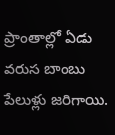ప్రాంతాల్లో ఏడు వరుస బాంబు పేలుళ్లు జరిగాయి.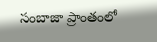సంబాజా ప్రాంతంలో